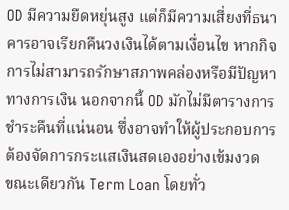OD มีความยืดหยุ่นสูง แต่ก็มีความเสี่ยงที่ธนาคารอาจเรียกคืนวงเงินได้ตามเงื่อนไข หากกิจการไม่สามารถรักษาสภาพคล่องหรือมีปัญหาทางการเงิน นอกจากนี้ OD มักไม่มีตารางการชำระคืนที่แน่นอน ซึ่งอาจทำให้ผู้ประกอบการต้องจัดการกระแสเงินสดเองอย่างเข้มงวด
ขณะเดียวกัน Term Loan โดยทั่ว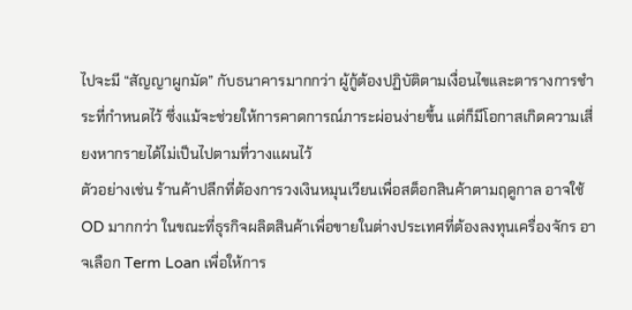ไปจะมี “สัญญาผูกมัด” กับธนาคารมากกว่า ผู้กู้ต้องปฏิบัติตามเงื่อนไขและตารางการชำระที่กำหนดไว้ ซึ่งแม้จะช่วยให้การคาดการณ์ภาระผ่อนง่ายขึ้น แต่ก็มีโอกาสเกิดความเสี่ยงหากรายได้ไม่เป็นไปตามที่วางแผนไว้
ตัวอย่างเช่น ร้านค้าปลีกที่ต้องการวงเงินหมุนเวียนเพื่อสต็อกสินค้าตามฤดูกาล อาจใช้ OD มากกว่า ในขณะที่ธุรกิจผลิตสินค้าเพื่อขายในต่างประเทศที่ต้องลงทุนเครื่องจักร อาจเลือก Term Loan เพื่อให้การ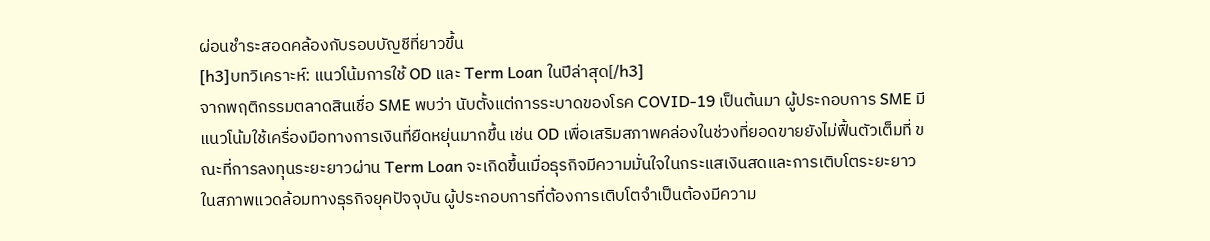ผ่อนชำระสอดคล้องกับรอบบัญชีที่ยาวขึ้น
[h3]บทวิเคราะห์: แนวโน้มการใช้ OD และ Term Loan ในปีล่าสุด[/h3]
จากพฤติกรรมตลาดสินเชื่อ SME พบว่า นับตั้งแต่การระบาดของโรค COVID-19 เป็นต้นมา ผู้ประกอบการ SME มีแนวโน้มใช้เครื่องมือทางการเงินที่ยืดหยุ่นมากขึ้น เช่น OD เพื่อเสริมสภาพคล่องในช่วงที่ยอดขายยังไม่ฟื้นตัวเต็มที่ ขณะที่การลงทุนระยะยาวผ่าน Term Loan จะเกิดขึ้นเมื่อธุรกิจมีความมั่นใจในกระแสเงินสดและการเติบโตระยะยาว
ในสภาพแวดล้อมทางธุรกิจยุคปัจจุบัน ผู้ประกอบการที่ต้องการเติบโตจำเป็นต้องมีความ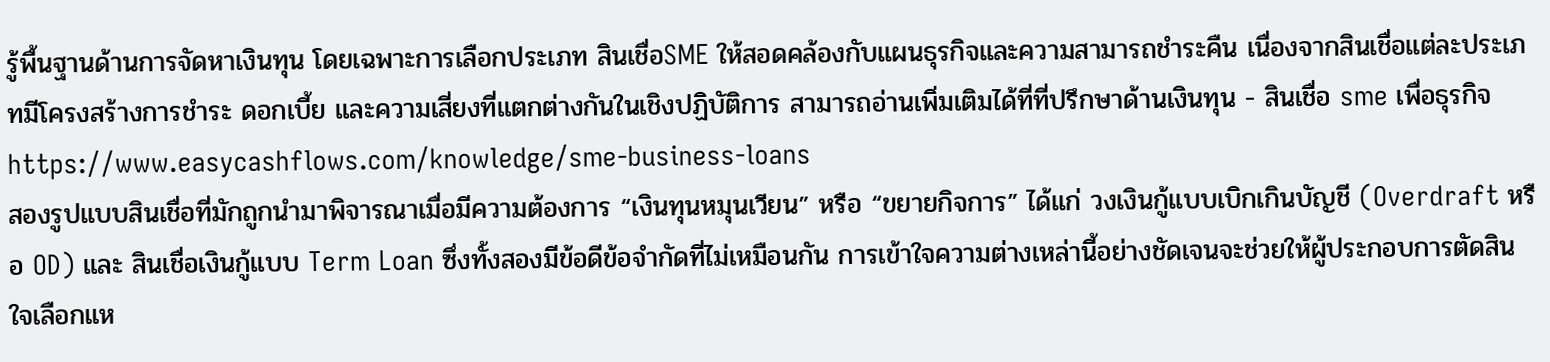รู้พื้นฐานด้านการจัดหาเงินทุน โดยเฉพาะการเลือกประเภท สินเชื่อSME ให้สอดคล้องกับแผนธุรกิจและความสามารถชำระคืน เนื่องจากสินเชื่อแต่ละประเภทมีโครงสร้างการชำระ ดอกเบี้ย และความเสี่ยงที่แตกต่างกันในเชิงปฏิบัติการ สามารถอ่านเพิ่มเติมได้ที่ที่ปรึกษาด้านเงินทุน - สินเชื่อ sme เพื่อธุรกิจ
https://www.easycashflows.com/knowledge/sme-business-loans
สองรูปแบบสินเชื่อที่มักถูกนำมาพิจารณาเมื่อมีความต้องการ “เงินทุนหมุนเวียน” หรือ “ขยายกิจการ” ได้แก่ วงเงินกู้แบบเบิกเกินบัญชี (Overdraft หรือ OD) และ สินเชื่อเงินกู้แบบ Term Loan ซึ่งทั้งสองมีข้อดีข้อจำกัดที่ไม่เหมือนกัน การเข้าใจความต่างเหล่านี้อย่างชัดเจนจะช่วยให้ผู้ประกอบการตัดสินใจเลือกแห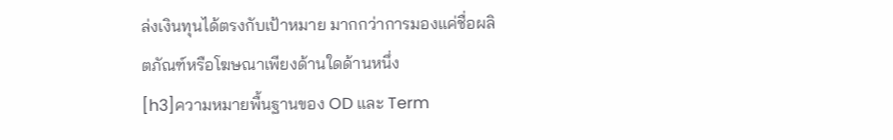ล่งเงินทุนได้ตรงกับเป้าหมาย มากกว่าการมองแค่ชื่อผลิตภัณฑ์หรือโฆษณาเพียงด้านใดด้านหนึ่ง
[h3]ความหมายพื้นฐานของ OD และ Term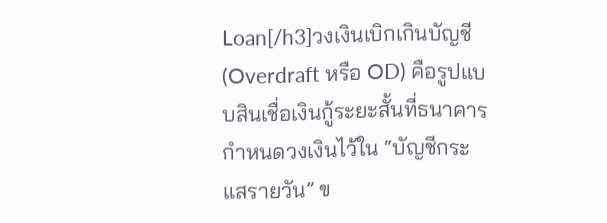Loan[/h3]วงเงินเบิกเกินบัญชี (Overdraft หรือ OD) คือรูปแบบสินเชื่อเงินกู้ระยะสั้นที่ธนาคารกำหนดวงเงินไว้ใน “บัญชีกระแสรายวัน” ข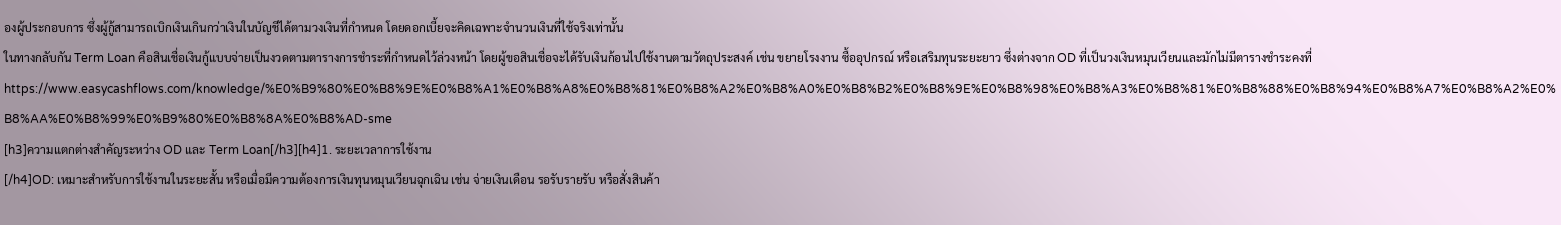องผู้ประกอบการ ซึ่งผู้กู้สามารถเบิกเงินเกินกว่าเงินในบัญชีได้ตามวงเงินที่กำหนด โดยดอกเบี้ยจะคิดเฉพาะจำนวนเงินที่ใช้จริงเท่านั้น
ในทางกลับกัน Term Loan คือสินเชื่อเงินกู้แบบจ่ายเป็นงวดตามตารางการชำระที่กำหนดไว้ล่วงหน้า โดยผู้ขอสินเชื่อจะได้รับเงินก้อนไปใช้งานตามวัตถุประสงค์ เช่น ขยายโรงงาน ซื้ออุปกรณ์ หรือเสริมทุนระยะยาว ซึ่งต่างจาก OD ที่เป็นวงเงินหมุนเวียนและมักไม่มีตารางชำระคงที่
https://www.easycashflows.com/knowledge/%E0%B9%80%E0%B8%9E%E0%B8%A1%E0%B8%A8%E0%B8%81%E0%B8%A2%E0%B8%A0%E0%B8%B2%E0%B8%9E%E0%B8%98%E0%B8%A3%E0%B8%81%E0%B8%88%E0%B8%94%E0%B8%A7%E0%B8%A2%E0%B8%AA%E0%B8%99%E0%B9%80%E0%B8%8A%E0%B8%AD-sme
[h3]ความแตกต่างสำคัญระหว่าง OD และ Term Loan[/h3][h4]1. ระยะเวลาการใช้งาน
[/h4]OD: เหมาะสำหรับการใช้งานในระยะสั้น หรือเมื่อมีความต้องการเงินทุนหมุนเวียนฉุกเฉิน เช่น จ่ายเงินเดือน รอรับรายรับ หรือสั่งสินค้า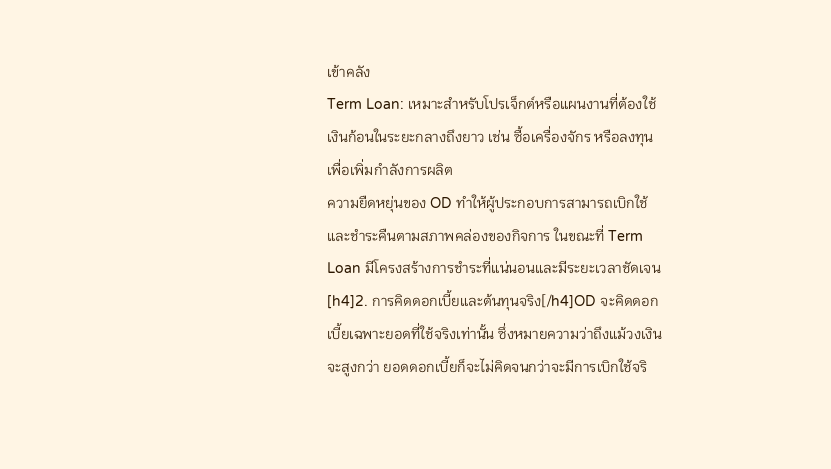เข้าคลัง
Term Loan: เหมาะสำหรับโปรเจ็กต์หรือแผนงานที่ต้องใช้เงินก้อนในระยะกลางถึงยาว เช่น ซื้อเครื่องจักร หรือลงทุนเพื่อเพิ่มกำลังการผลิต
ความยืดหยุ่นของ OD ทำให้ผู้ประกอบการสามารถเบิกใช้และชำระคืนตามสภาพคล่องของกิจการ ในขณะที่ Term Loan มีโครงสร้างการชำระที่แน่นอนและมีระยะเวลาชัดเจน
[h4]2. การคิดดอกเบี้ยและต้นทุนจริง[/h4]OD จะคิดดอกเบี้ยเฉพาะยอดที่ใช้จริงเท่านั้น ซึ่งหมายความว่าถึงแม้วงเงินจะสูงกว่า ยอดดอกเบี้ยก็จะไม่คิดจนกว่าจะมีการเบิกใช้จริ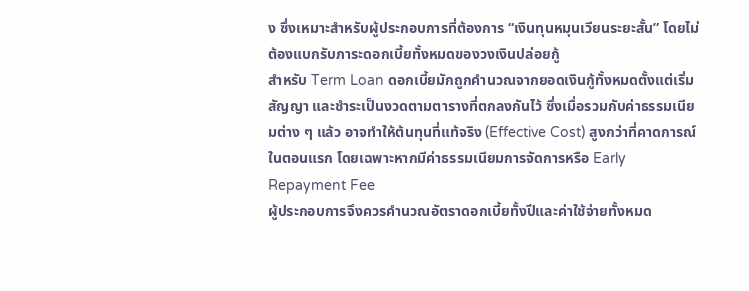ง ซึ่งเหมาะสำหรับผู้ประกอบการที่ต้องการ “เงินทุนหมุนเวียนระยะสั้น” โดยไม่ต้องแบกรับภาระดอกเบี้ยทั้งหมดของวงเงินปล่อยกู้
สำหรับ Term Loan ดอกเบี้ยมักถูกคำนวณจากยอดเงินกู้ทั้งหมดตั้งแต่เริ่มสัญญา และชำระเป็นงวดตามตารางที่ตกลงกันไว้ ซึ่งเมื่อรวมกับค่าธรรมเนียมต่าง ๆ แล้ว อาจทำให้ต้นทุนที่แท้จริง (Effective Cost) สูงกว่าที่คาดการณ์ในตอนแรก โดยเฉพาะหากมีค่าธรรมเนียมการจัดการหรือ Early Repayment Fee
ผู้ประกอบการจึงควรคำนวณอัตราดอกเบี้ยทั้งปีและค่าใช้จ่ายทั้งหมด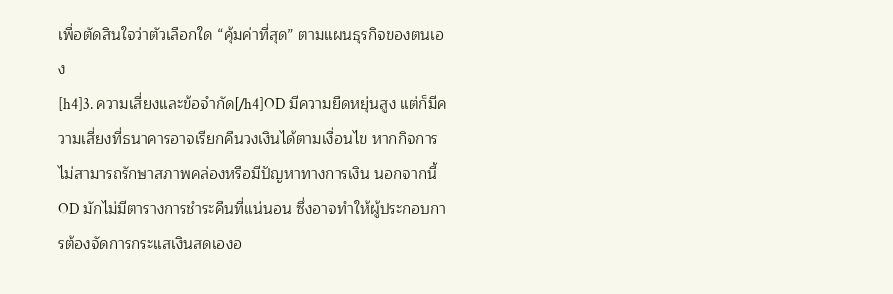เพื่อตัดสินใจว่าตัวเลือกใด “คุ้มค่าที่สุด” ตามแผนธุรกิจของตนเอง
[h4]3. ความเสี่ยงและข้อจำกัด[/h4]OD มีความยืดหยุ่นสูง แต่ก็มีความเสี่ยงที่ธนาคารอาจเรียกคืนวงเงินได้ตามเงื่อนไข หากกิจการไม่สามารถรักษาสภาพคล่องหรือมีปัญหาทางการเงิน นอกจากนี้ OD มักไม่มีตารางการชำระคืนที่แน่นอน ซึ่งอาจทำให้ผู้ประกอบการต้องจัดการกระแสเงินสดเองอ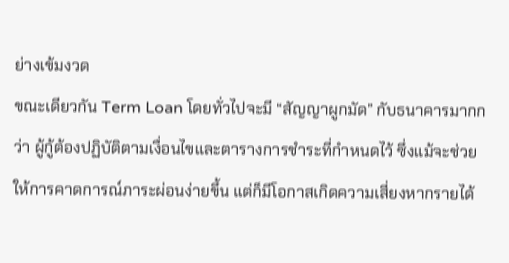ย่างเข้มงวด
ขณะเดียวกัน Term Loan โดยทั่วไปจะมี “สัญญาผูกมัด” กับธนาคารมากกว่า ผู้กู้ต้องปฏิบัติตามเงื่อนไขและตารางการชำระที่กำหนดไว้ ซึ่งแม้จะช่วยให้การคาดการณ์ภาระผ่อนง่ายขึ้น แต่ก็มีโอกาสเกิดความเสี่ยงหากรายได้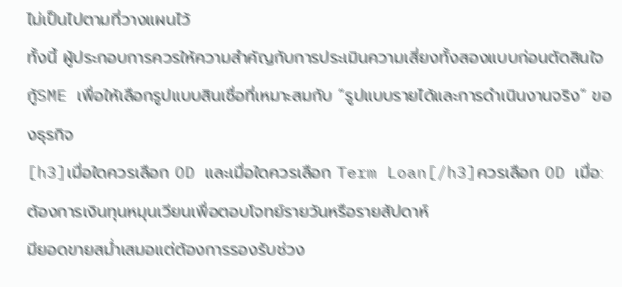ไม่เป็นไปตามที่วางแผนไว้
ทั้งนี้ ผู้ประกอบการควรให้ความสำคัญกับการประเมินความเสี่ยงทั้งสองแบบก่อนตัดสินใจกู้SME เพื่อให้เลือกรูปแบบสินเชื่อที่เหมาะสมกับ “รูปแบบรายได้และการดำเนินงานจริง” ของธุรกิจ
[h3]เมื่อใดควรเลือก OD และเมื่อใดควรเลือก Term Loan[/h3]ควรเลือก OD เมื่อ:
ต้องการเงินทุนหมุนเวียนเพื่อตอบโจทย์รายวันหรือรายสัปดาห์
มียอดขายสม่ำเสมอแต่ต้องการรองรับช่วง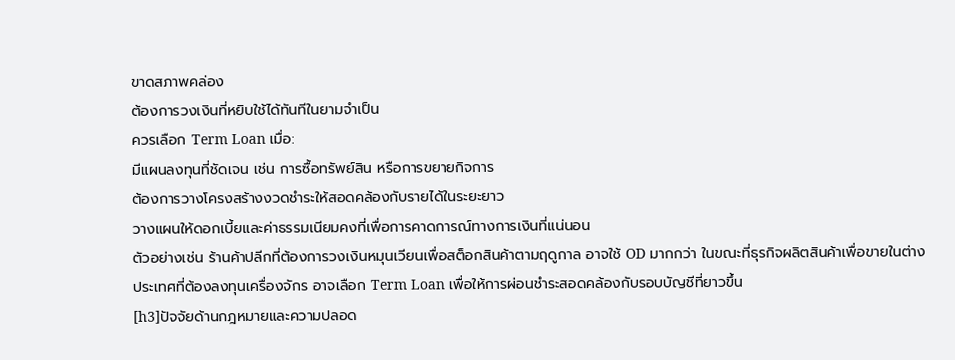ขาดสภาพคล่อง
ต้องการวงเงินที่หยิบใช้ได้ทันทีในยามจำเป็น
ควรเลือก Term Loan เมื่อ:
มีแผนลงทุนที่ชัดเจน เช่น การซื้อทรัพย์สิน หรือการขยายกิจการ
ต้องการวางโครงสร้างงวดชำระให้สอดคล้องกับรายได้ในระยะยาว
วางแผนให้ดอกเบี้ยและค่าธรรมเนียมคงที่เพื่อการคาดการณ์ทางการเงินที่แน่นอน
ตัวอย่างเช่น ร้านค้าปลีกที่ต้องการวงเงินหมุนเวียนเพื่อสต็อกสินค้าตามฤดูกาล อาจใช้ OD มากกว่า ในขณะที่ธุรกิจผลิตสินค้าเพื่อขายในต่างประเทศที่ต้องลงทุนเครื่องจักร อาจเลือก Term Loan เพื่อให้การผ่อนชำระสอดคล้องกับรอบบัญชีที่ยาวขึ้น
[h3]ปัจจัยด้านกฎหมายและความปลอด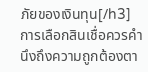ภัยของเงินทุน[/h3]การเลือกสินเชื่อควรคำนึงถึงความถูกต้องตา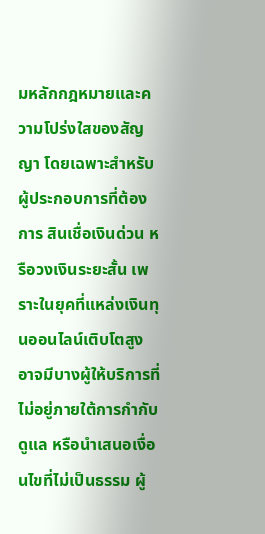มหลักกฎหมายและความโปร่งใสของสัญญา โดยเฉพาะสำหรับผู้ประกอบการที่ต้องการ สินเชื่อเงินด่วน หรือวงเงินระยะสั้น เพราะในยุคที่แหล่งเงินทุนออนไลน์เติบโตสูง อาจมีบางผู้ให้บริการที่ไม่อยู่ภายใต้การกำกับดูแล หรือนำเสนอเงื่อนไขที่ไม่เป็นธรรม ผู้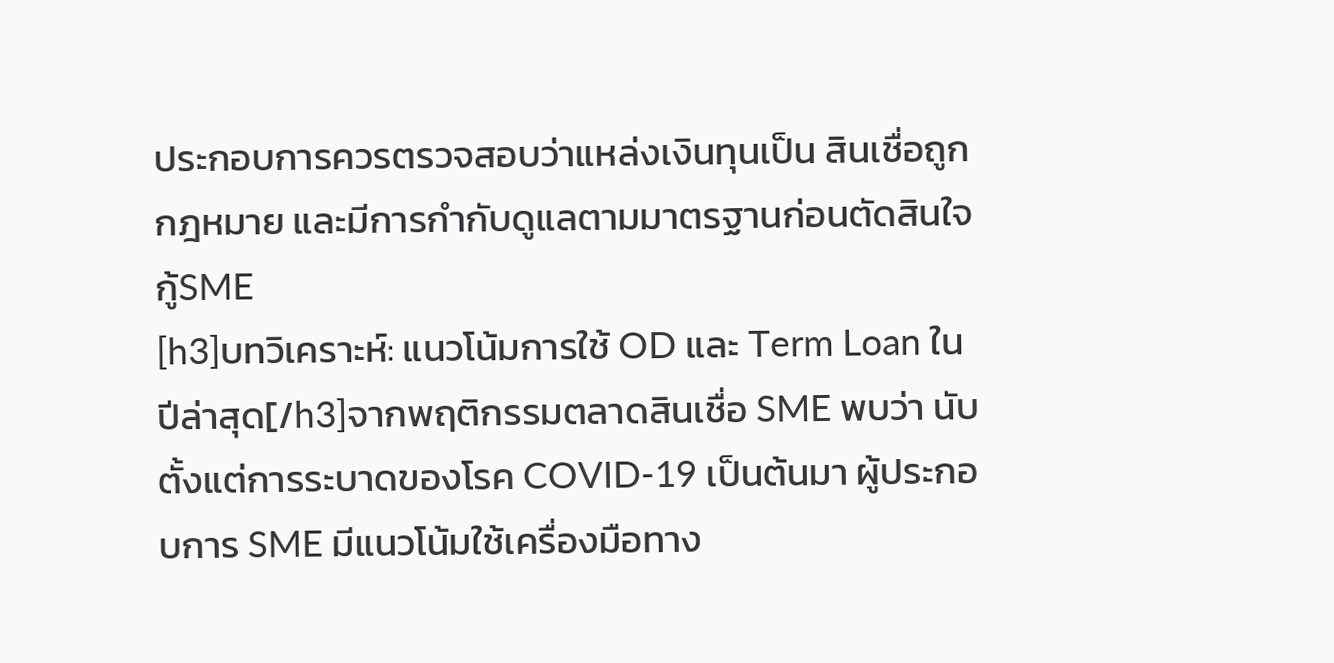ประกอบการควรตรวจสอบว่าแหล่งเงินทุนเป็น สินเชื่อถูกกฎหมาย และมีการกำกับดูแลตามมาตรฐานก่อนตัดสินใจกู้SME
[h3]บทวิเคราะห์: แนวโน้มการใช้ OD และ Term Loan ในปีล่าสุด[/h3]จากพฤติกรรมตลาดสินเชื่อ SME พบว่า นับตั้งแต่การระบาดของโรค COVID-19 เป็นต้นมา ผู้ประกอบการ SME มีแนวโน้มใช้เครื่องมือทาง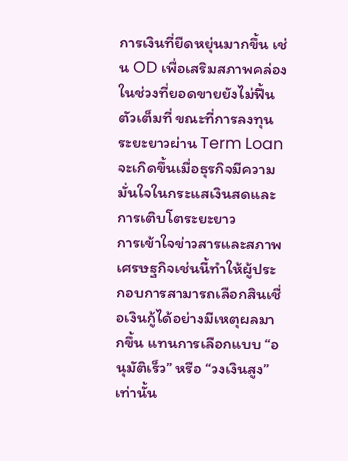การเงินที่ยืดหยุ่นมากขึ้น เช่น OD เพื่อเสริมสภาพคล่องในช่วงที่ยอดขายยังไม่ฟื้นตัวเต็มที่ ขณะที่การลงทุนระยะยาวผ่าน Term Loan จะเกิดขึ้นเมื่อธุรกิจมีความมั่นใจในกระแสเงินสดและการเติบโตระยะยาว
การเข้าใจข่าวสารและสภาพเศรษฐกิจเช่นนี้ทำให้ผู้ประกอบการสามารถเลือกสินเชื่อเงินกู้ได้อย่างมีเหตุผลมากขึ้น แทนการเลือกแบบ “อนุมัติเร็ว” หรือ “วงเงินสูง” เท่านั้น